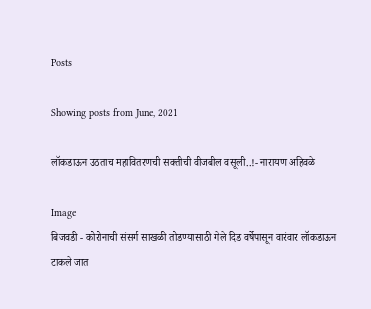Posts

Showing posts from June, 2021

लॉकडाऊन उठताच महावितरणची सक्तीची वीजबील वसूली..!- नारायण अहिवळे

Image
बिजवडी - कोरोनाची संसर्ग साखळी तोडण्यासाठी गेले दिड वर्षेपासून वारंवार लॉकडाऊन टाकले जात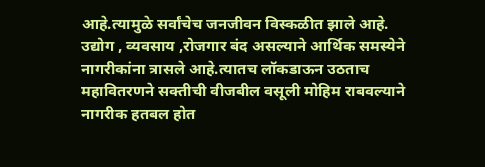आहे.त्यामुळे सर्वांचेच जनजीवन विस्कळीत झाले आहे. उद्योग , व्यवसाय ,रोजगार बंद असल्याने आर्थिक समस्येने नागरीकांना त्रासले आहे.त्यातच लॉकडाऊन उठताच महावितरणने सक्तीची वीजबील वसूली मोहिम राबवल्याने नागरीक हतबल होत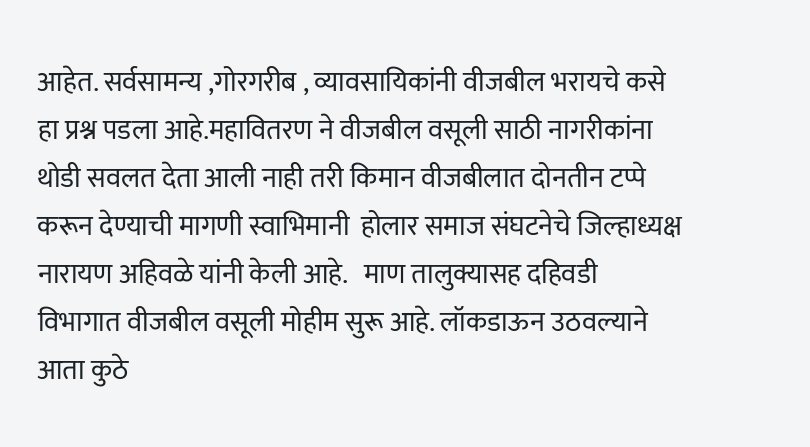आहेत. सर्वसामन्य ,गोरगरीब , व्यावसायिकांनी वीजबील भरायचे कसे हा प्रश्न पडला आहे.महावितरण ने वीजबील वसूली साठी नागरीकांना थोडी सवलत देता आली नाही तरी किमान वीजबीलात दोनतीन टप्पे करून देण्याची मागणी स्वाभिमानी  होलार समाज संघटनेचे जिल्हाध्यक्ष नारायण अहिवळे यांनी केली आहे.   माण तालुक्यासह दहिवडी विभागात वीजबील वसूली मोहीम सुरू आहे. लॉकडाऊन उठवल्याने आता कुठे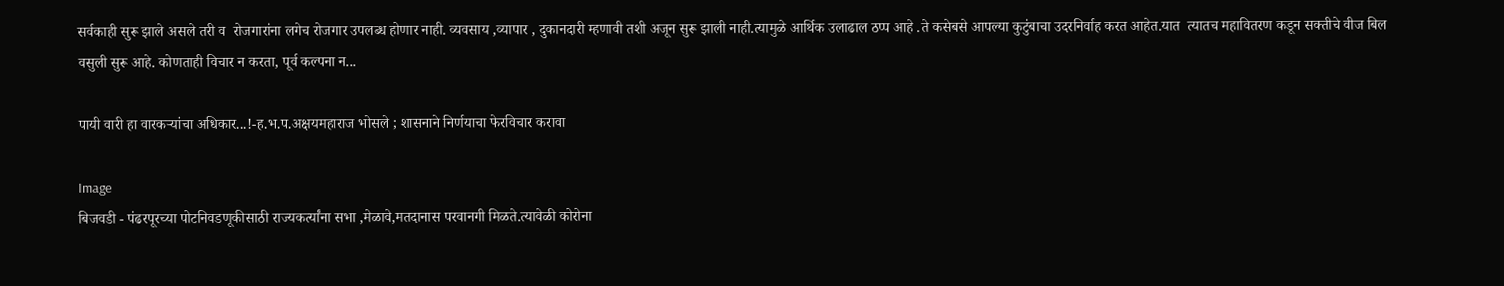सर्वकाही सुरू झाले असले तरी व  रोजगारांना लगेच रोजगार उपलब्ध होणार नाही. व्यवसाय ,व्यापार , दुकानदारी म्हणावी तशी अजून सुरू झाली नाही.त्यामुळे आर्थिक उलाढाल ठप्प आहे .ते कसेबसे आपल्या कुटुंबाचा उदरनिर्वाह करत आहेत.यात  त्यातच महावितरण कडून सक्तीचे वीज बिल वसुली सुरू आहे. कोणताही विचार न करता, पूर्व कल्पना न...

पायी वारी हा वारकऱ्यांचा अधिकार...!-ह.भ.प.अक्षयमहाराज भोसले ; शासनाने निर्णयाचा फेरविचार करावा

Image
बिजवडी - पंढरपूरच्या पोटनिवडणूकीसाठी राज्यकर्त्यांना सभा ,मेळावे,मतदानास परवानगी मिळते.त्यावेळी कोरोना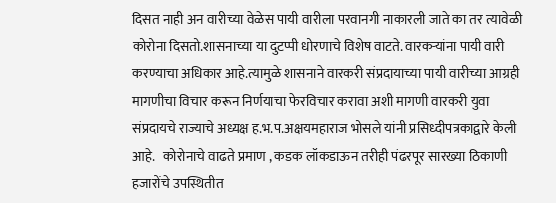दिसत नाही अन वारीच्या वेळेस पायी वारीला परवानगी नाकारली जाते का तर त्यावेळी कोरोना दिसतो.शासनाच्या या दुटप्पी धोरणाचे विशेष वाटते. वारकऱ्यांना पायी वारी करण्याचा अधिकार आहे.त्यामुळे शासनाने वारकरी संप्रदायाच्या पायी वारीच्या आग्रही मागणीचा विचार करून निर्णयाचा फेरविचार करावा अशी मागणी वारकरी युवा संप्रदायचे राज्याचे अध्यक्ष ह.भ.प.अक्षयमहाराज भोसले यांनी प्रसिध्दीपत्रकाद्वारे केली आहे.   कोरोनाचे वाढते प्रमाण , कडक लॉकडाऊन तरीही पंढरपूर सारख्या ठिकाणी हजारोंचे उपस्थितीत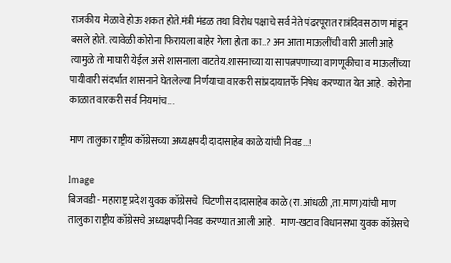राजकीय  मेळावे होऊ शकत होते.मंत्री मंडळ तथा विरोध पक्षाचे सर्व नेते पंढरपूरात रात्रंदिवस ठाण मांडून बसले होते. त्यावेळी कोरोना फिरायला बाहेर गेला होता का..? अन आता माऊलींची वारी आली आहे त्यामुळे तो माघारी येईल असे शासनाला वाटतेय.शासनाच्या या सापत्नपणाच्या वागणूकीचा व माऊलींच्या पायीवारी संदर्भात शासनाने घेतलेल्या निर्णयाचा वारकरी सांप्रदायातर्फे निषेध करण्यात येत आहे.  कोरोना काळात वारकरी सर्व नियमांच...

माण तालुका राष्ट्रीय कॉग्रेसच्या अध्यक्षपदी दादासाहेब काळे यांची निवड...!

Image
बिजवडी - महाराष्ट्र प्रदेश युवक कॉग्रेसचे  चिटणीस दादासाहेब काळे (रा.आंधळी ,ता.माण)यांची माण तालुका राष्ट्रीय कॉग्रेसचे अध्यक्षपदी निवड करण्यात आली आहे.   माण-खटाव विधानसभा युवक कॉग्रेसचे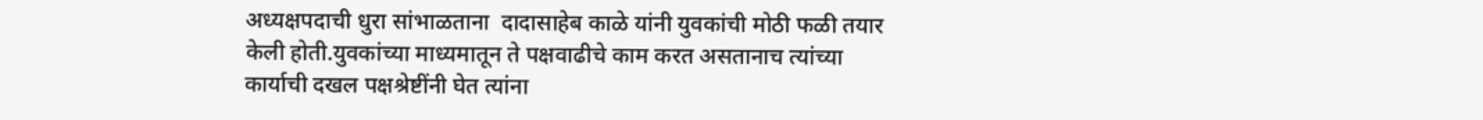अध्यक्षपदाची धुरा सांभाळताना  दादासाहेब काळे यांनी युवकांची मोठी फळी तयार केली होती.युवकांच्या माध्यमातून ते पक्षवाढीचे काम करत असतानाच त्यांच्या कार्याची दखल पक्षश्रेष्टींनी घेत त्यांना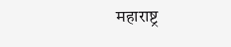महाराष्ट्र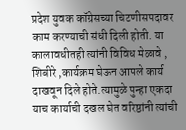प्रदेश युवक कॉग्रेसच्या चिटणीसपदावर काम करण्याची संधी दिली होती. या कालावधीतही त्यांनी विविध मेळावे , शिबीरे ,कार्यक्रम घेऊन आपले कार्य दाखवून दिले होते.त्यामुळे पुन्हा एकदा याच कार्याची दखल घेत वरिष्ठांनी त्यांची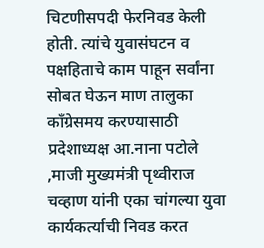चिटणीसपदी फेरनिवड केली होती. त्यांचे युवासंघटन व पक्षहिताचे काम पाहून सर्वांना सोबत घेऊन माण तालुका काँग्रेसमय करण्यासाठी प्रदेशाध्यक्ष आ.नाना पटोले ,माजी मुख्यमंत्री पृथ्वीराज चव्हाण यांनी एका चांगल्या युवा कार्यकर्त्याची निवड करत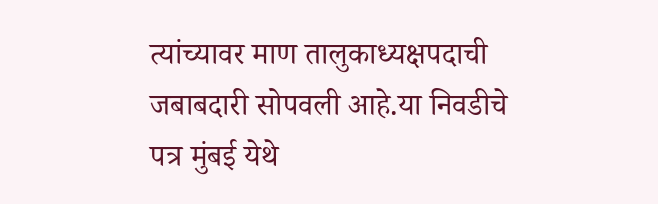त्यांच्यावर माण तालुकाध्यक्षपदाची जबाबदारी सोपवली आहे.या निवडीचे पत्र मुंबई येथे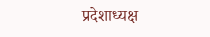प्रदेशाध्यक्ष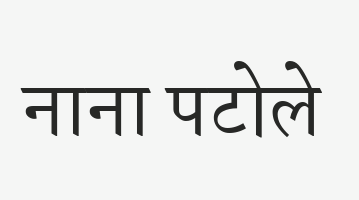नाना पटोले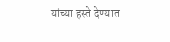यांच्या हस्ते देण्यात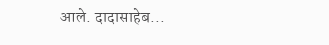आले. दादासाहेब...